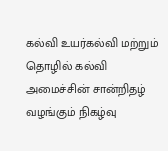கல்வி உயர்கல்வி மற்றும் தொழில் கல்வி அமைச்சின் சான்றிதழ் வழங்கும் நிகழ்வு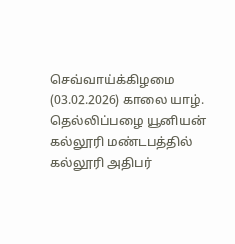செவ்வாய்க்கிழமை (03.02.2026) காலை யாழ். தெல்லிப்பழை யூனியன் கல்லூரி மண்டபத்தில் கல்லூரி அதிபர்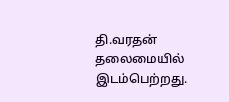தி.வரதன் தலைமையில் இடம்பெற்றது.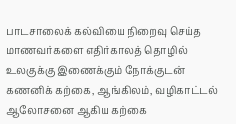பாடசாலைக் கல்வியை நிறைவு செய்த மாணவர்களை எதிர்காலத் தொழில் உலகுக்கு இணைக்கும் நோக்குடன் கணனிக் கற்கை, ஆங்கிலம், வழிகாட்டல் ஆலோசனை ஆகிய கற்கை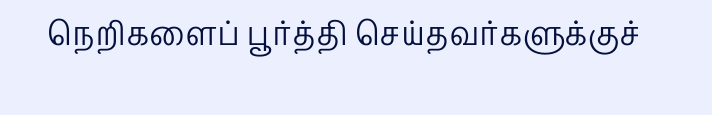நெறிகளைப் பூர்த்தி செய்தவர்களுக்குச்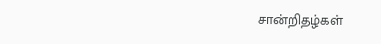சான்றிதழ்கள்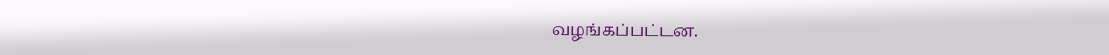வழங்கப்பட்டன.